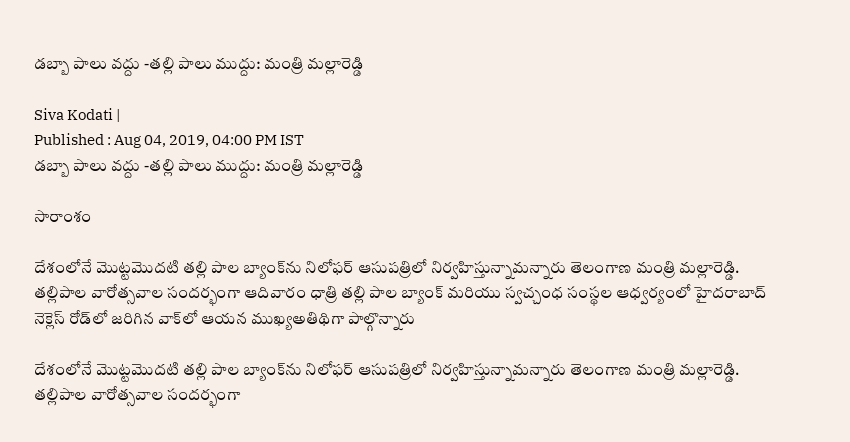డబ్బా పాలు వద్దు -తల్లి పాలు ముద్దు: మంత్రి మల్లారెడ్డి

Siva Kodati |
Published : Aug 04, 2019, 04:00 PM IST
డబ్బా పాలు వద్దు -తల్లి పాలు ముద్దు: మంత్రి మల్లారెడ్డి

సారాంశం

దేశంలోనే మొట్టమొదటి తల్లి పాల బ్యాంక్‌ను నిలోఫర్ ఆసుపత్రిలో నిర్వహిస్తున్నామన్నారు తెలంగాణ మంత్రి మల్లారెడ్డి. తల్లిపాల వారోత్సవాల సందర్భంగా ఆదివారం ధాత్రి తల్లి పాల బ్యాంక్ మరియు స్వచ్చంధ సంస్థల ఆధ్వర్యంలో హైదరాబాద్ నెక్లెస్ రోడ్‌లో జరిగిన వాక్‌లో ఆయన ముఖ్యఅతిథిగా పాల్గొన్నారు

దేశంలోనే మొట్టమొదటి తల్లి పాల బ్యాంక్‌ను నిలోఫర్ ఆసుపత్రిలో నిర్వహిస్తున్నామన్నారు తెలంగాణ మంత్రి మల్లారెడ్డి. తల్లిపాల వారోత్సవాల సందర్భంగా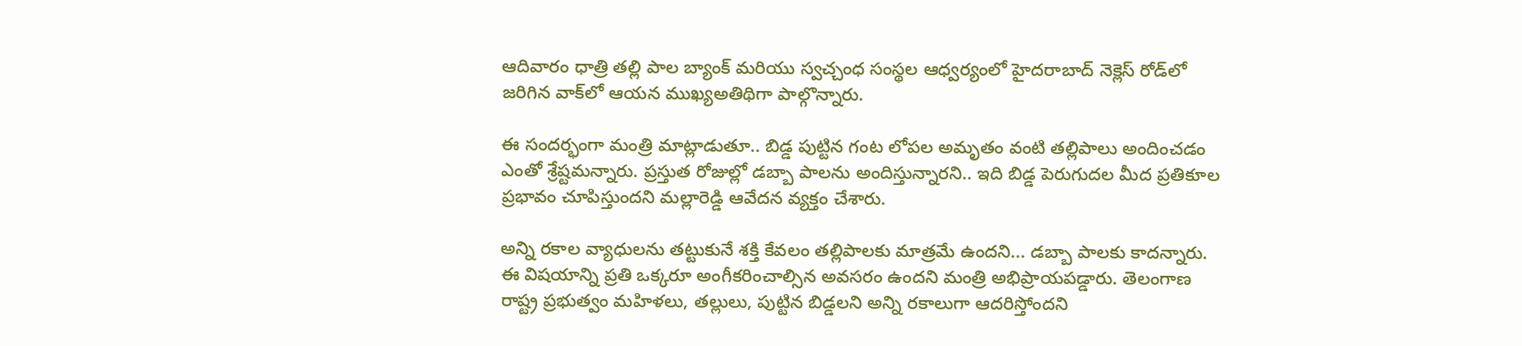ఆదివారం ధాత్రి తల్లి పాల బ్యాంక్ మరియు స్వచ్చంధ సంస్థల ఆధ్వర్యంలో హైదరాబాద్ నెక్లెస్ రోడ్‌లో జరిగిన వాక్‌లో ఆయన ముఖ్యఅతిథిగా పాల్గొన్నారు.

ఈ సందర్భంగా మంత్రి మాట్లాడుతూ.. బిడ్డ పుట్టిన గంట లోపల అమృతం వంటి తల్లిపాలు అందించడం ఎంతో శ్రేష్టమన్నారు. ప్రస్తుత రోజుల్లో డబ్బా పాలను అందిస్తున్నారని.. ఇది బిడ్డ పెరుగుదల మీద ప్రతికూల ప్రభావం చూపిస్తుందని మల్లారెడ్డి ఆవేదన వ్యక్తం చేశారు.

అన్ని రకాల వ్యాధులను తట్టుకునే శక్తి కేవలం తల్లిపాలకు మాత్రమే ఉందని... డబ్బా పాలకు కాదన్నారు. ఈ విషయాన్ని ప్రతి ఒక్కరూ అంగీకరించాల్సిన అవసరం ఉందని మంత్రి అభిప్రాయపడ్డారు. తెలంగాణ రాష్ట్ర ప్రభుత్వం మహిళలు, తల్లులు, పుట్టిన బిడ్డలని అన్ని రకాలుగా ఆదరిస్తోందని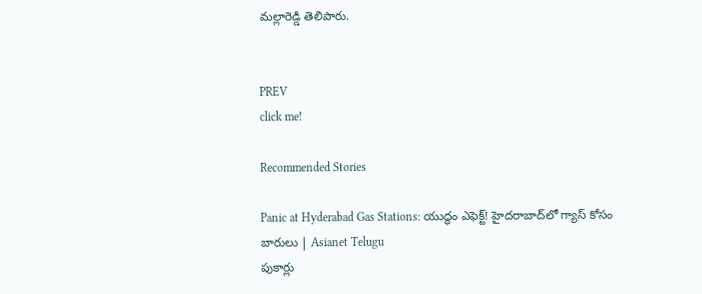మల్లారెడ్డి తెలిపారు.


PREV
click me!

Recommended Stories

Panic at Hyderabad Gas Stations: యుద్ధం ఎఫెక్ట్! హైదరాబాద్‌లో గ్యాస్ కోసం బారులు | Asianet Telugu
పుకార్లు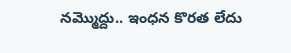నమ్మొద్దు.. ఇంధన కొరత లేదు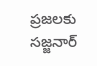ప్రజలకు సజ్జనార్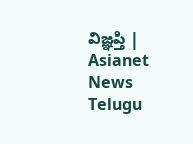విజ్ఞప్తి | Asianet News Telugu